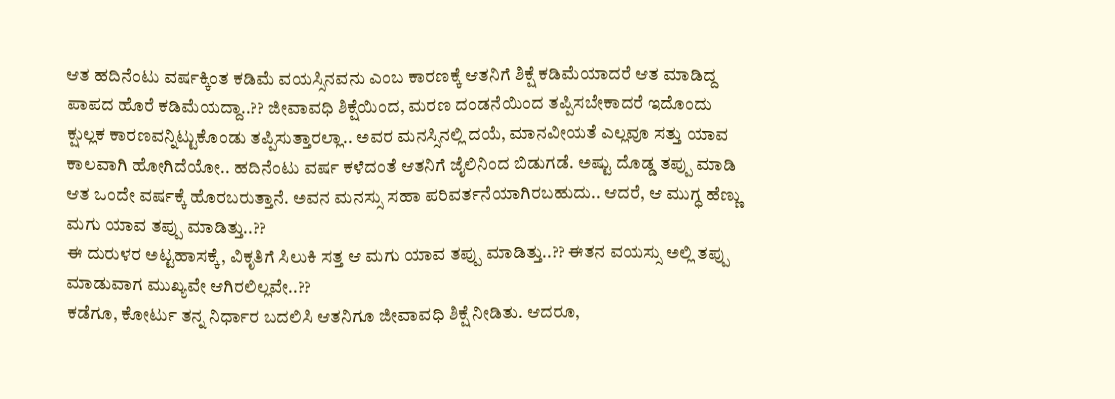ಆತ ಹದಿನೆಂಟು ವರ್ಷಕ್ಕಿಂತ ಕಡಿಮೆ ವಯಸ್ಸಿನವನು ಎಂಬ ಕಾರಣಕ್ಕೆ ಆತನಿಗೆ ಶಿಕ್ಷೆ ಕಡಿಮೆಯಾದರೆ ಆತ ಮಾಡಿದ್ದ ಪಾಪದ ಹೊರೆ ಕಡಿಮೆಯದ್ದಾ..?? ಜೀವಾವಧಿ ಶಿಕ್ಷೆಯಿಂದ, ಮರಣ ದಂಡನೆಯಿಂದ ತಪ್ಪಿಸಬೇಕಾದರೆ ಇದೊಂದು ಕ್ಷುಲ್ಲಕ ಕಾರಣವನ್ನಿಟ್ಟುಕೊಂಡು ತಪ್ಪಿಸುತ್ತಾರಲ್ಲಾ.. ಅವರ ಮನಸ್ಸಿನಲ್ಲಿ ದಯೆ, ಮಾನವೀಯತೆ ಎಲ್ಲವೂ ಸತ್ತು ಯಾವ ಕಾಲವಾಗಿ ಹೋಗಿದೆಯೋ.. ಹದಿನೆಂಟು ವರ್ಷ ಕಳೆದಂತೆ ಆತನಿಗೆ ಜೈಲಿನಿಂದ ಬಿಡುಗಡೆ. ಅಷ್ಟು ದೊಡ್ಡ ತಪ್ಪು ಮಾಡಿ ಆತ ಒಂದೇ ವರ್ಷಕ್ಕೆ ಹೊರಬರುತ್ತಾನೆ. ಅವನ ಮನಸ್ಸು ಸಹಾ ಪರಿವರ್ತನೆಯಾಗಿರಬಹುದು.. ಆದರೆ, ಆ ಮುಗ್ಧ ಹೆಣ್ಣು ಮಗು ಯಾವ ತಪ್ಪು ಮಾಡಿತ್ತು..??
ಈ ದುರುಳರ ಅಟ್ಟಹಾಸಕ್ಕೆ, ವಿಕೃತಿಗೆ ಸಿಲುಕಿ ಸತ್ತ ಆ ಮಗು ಯಾವ ತಪ್ಪು ಮಾಡಿತ್ತು..?? ಈತನ ವಯಸ್ಸು ಅಲ್ಲಿ ತಪ್ಪು ಮಾಡುವಾಗ ಮುಖ್ಯವೇ ಆಗಿರಲಿಲ್ಲವೇ..??
ಕಡೆಗೂ, ಕೋರ್ಟು ತನ್ನ ನಿರ್ಧಾರ ಬದಲಿಸಿ ಆತನಿಗೂ ಜೀವಾವಧಿ ಶಿಕ್ಷೆ ನೀಡಿತು. ಆದರೂ,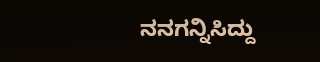ನನಗನ್ನಿಸಿದ್ದು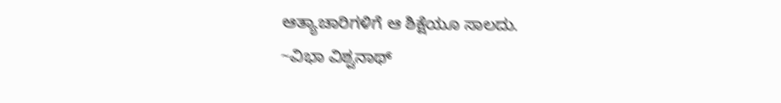ಆತ್ಯಾಚಾರಿಗಳಿಗೆ ಆ ಶಿಕ್ಷೆಯೂ ಸಾಲದು.
~ವಿಭಾ ವಿಶ್ವನಾಥ್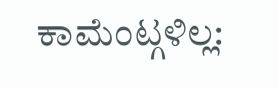ಕಾಮೆಂಟ್ಗಳಿಲ್ಲ: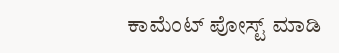ಕಾಮೆಂಟ್ ಪೋಸ್ಟ್ ಮಾಡಿ